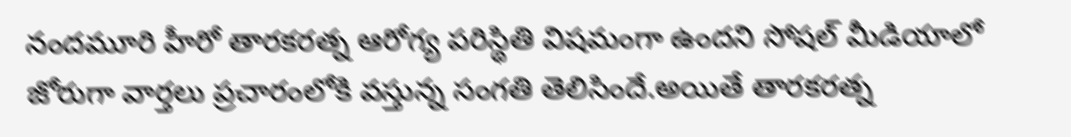నందమూరి హీరో తారకరత్న ఆరోగ్య పరిస్థితి విషమంగా ఉందని సోషల్ మీడియాలో జోరుగా వార్తలు ప్రచారంలోకి వస్తున్న సంగతి తెలిసిందే.అయితే తారకరత్న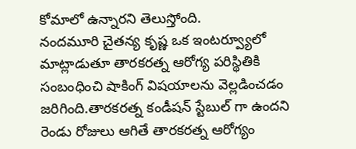కోమాలో ఉన్నారని తెలుస్తోంది.
నందమూరి చైతన్య కృష్ణ ఒక ఇంటర్వ్యూలో మాట్లాడుతూ తారకరత్న ఆరోగ్య పరిస్థితికి సంబంధించి షాకింగ్ విషయాలను వెల్లడించడం జరిగింది.తారకరత్న కండీషన్ స్టేబుల్ గా ఉందని రెండు రోజులు ఆగితే తారకరత్న ఆరోగ్యం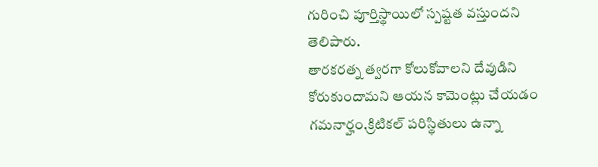గురించి పూర్తిస్థాయిలో స్పష్టత వస్తుందని తెలిపారు.
తారకరత్న త్వరగా కోలుకోవాలని దేవుడిని కోరుకుందామని ఆయన కామెంట్లు చేయడం గమనార్హం.క్రిటికల్ పరిస్థితులు ఉన్నా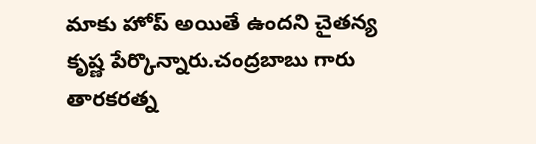మాకు హోప్ అయితే ఉందని చైతన్య కృష్ణ పేర్కొన్నారు.చంద్రబాబు గారు తారకరత్న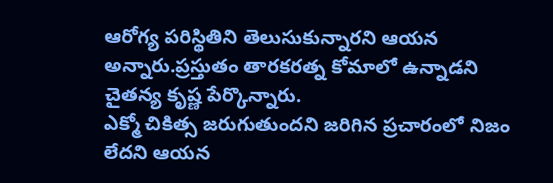ఆరోగ్య పరిస్థితిని తెలుసుకున్నారని ఆయన అన్నారు.ప్రస్తుతం తారకరత్న కోమాలో ఉన్నాడని చైతన్య కృష్ణ పేర్కొన్నారు.
ఎక్మో చికిత్స జరుగుతుందని జరిగిన ప్రచారంలో నిజం లేదని ఆయన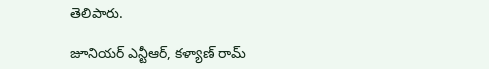తెలిపారు.

జూనియర్ ఎన్టీఆర్, కళ్యాణ్ రామ్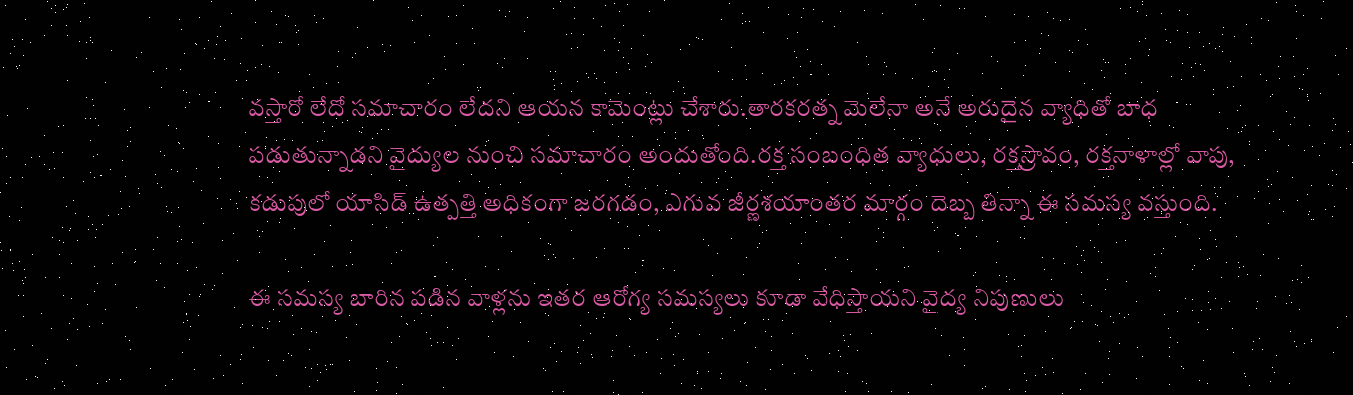వస్తారో లేదో సమాచారం లేదని ఆయన కామెంట్లు చేశారు.తారకరత్న మెలేనా అనే అరుదైన వ్యాధితో బాధ పడుతున్నాడని వైద్యుల నుంచి సమాచారం అందుతోంది.రక్త సంబంధిత వ్యాధులు, రక్తస్రావం, రక్తనాళాల్లో వాపు, కడుపులో యాసిడ్ ఉత్పత్తి అధికంగా జరగడం, ఎగువ జీర్ణశయాంతర మార్గం దెబ్బ తిన్నా ఈ సమస్య వస్తుంది.

ఈ సమస్య బారిన పడిన వాళ్లను ఇతర ఆరోగ్య సమస్యలు కూడా వేధిస్తాయని వైద్య నిపుణులు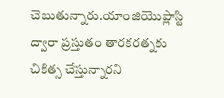చెబుతున్నారు.యాంజియొప్లాస్టి ద్వారా ప్రస్తుతం తారకరత్నకు చికిత్స చేస్తున్నారని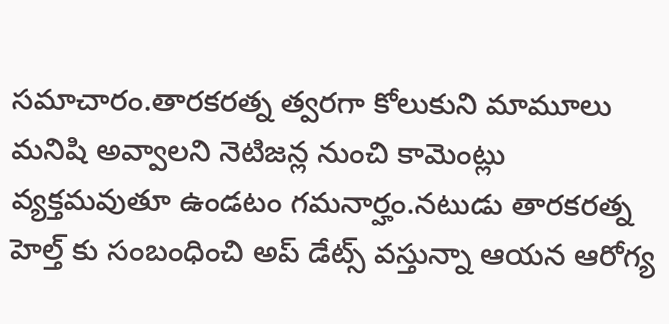సమాచారం.తారకరత్న త్వరగా కోలుకుని మామూలు మనిషి అవ్వాలని నెటిజన్ల నుంచి కామెంట్లు వ్యక్తమవుతూ ఉండటం గమనార్హం.నటుడు తారకరత్న హెల్త్ కు సంబంధించి అప్ డేట్స్ వస్తున్నా ఆయన ఆరోగ్య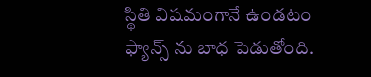స్థితి విషమంగానే ఉండటం ఫ్యాన్స్ ను బాధ పెడుతోంది.